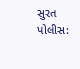સુરત પોલીસ: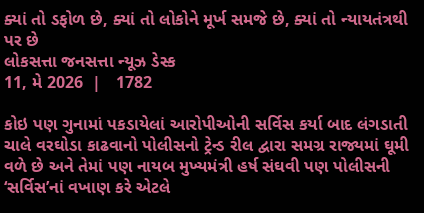ક્યાં તો ડફોળ છે, ક્યાં તો લોકોને મૂર્ખ સમજે છે, ક્યાં તો ન્યાયતંત્રથી પર છે
લોકસત્તા જનસત્તા ન્યૂઝ ડેસ્ક
11, મે 2026  |   1782

કોઇ પણ ગુનામાં પકડાયેલાં આરોપીઓની સર્વિસ કર્યા બાદ લંગડાતી ચાલે વરઘોડા કાઢવાનો પોલીસનો ટ્રેન્ડ રીલ દ્વારા સમગ્ર રાજ્યમાં ઘૂમી વળે છે અને તેમાં પણ નાયબ મુખ્યમંત્રી હર્ષ સંઘવી પણ પોલીસની ‘સર્વિસ’નાં વખાણ કરે એટલે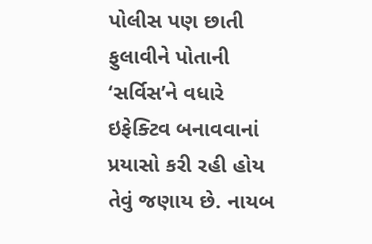પોલીસ પણ છાતી ફુલાવીને પોતાની ‘સર્વિસ’ને વધારે ઇફેક્ટિવ બનાવવાનાં પ્રયાસો કરી રહી હોય તેવું જણાય છે. નાયબ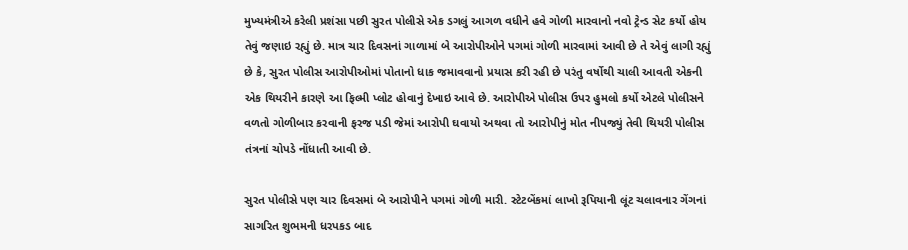મુખ્યમંત્રીએ કરેલી પ્રશંસા પછી સુરત પોલીસે એક ડગલું આગળ વધીને હવે ગોળી મારવાનો નવો ટ્રેન્ડ સેટ કર્યો હોય તેવું જણાઇ રહ્યું છે. માત્ર ચાર દિવસનાં ગાળામાં બે આરોપીઓને પગમાં ગોળી મારવામાં આવી છે તે એવું લાગી રહ્યું છે કે, સુરત પોલીસ આરોપીઓમાં પોતાનો ધાક જમાવવાનો પ્રયાસ કરી રહી છે પરંતુ વર્ષોથી ચાલી આવતી એકની એક થિયરીને કારણે આ ફિલ્મી પ્લોટ હોવાનું દેખાઇ આવે છે. આરોપીએ પોલીસ ઉપર હુમલો કર્યો એટલે પોલીસને વળતો ગોળીબાર કરવાની ફરજ પડી જેમાં આરોપી ઘવાયો અથવા તો આરોપીનું મોત નીપજ્યું તેવી થિયરી પોલીસ તંત્રનાં ચોપડે નોંધાતી આવી છે.

સુરત પોલીસે પણ ચાર દિવસમાં બે આરોપીને પગમાં ગોળી મારી. સ્ટેટબેંકમાં લાખો રૂપિયાની લૂંટ ચલાવનાર ગેંગનાં સાગરિત શુભમની ધરપકડ બાદ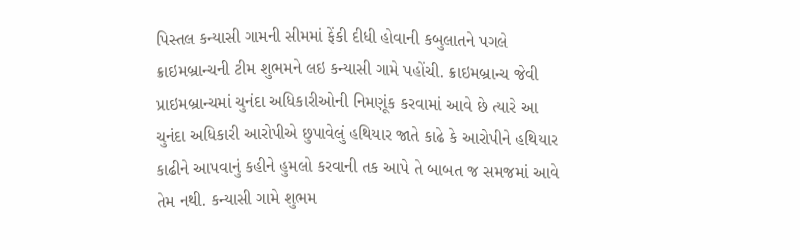પિસ્તલ કન્યાસી ગામની સીમમાં ફેંકી દીધી હોવાની કબુલાતને પગલે ક્રાઇમબ્રાન્ચની ટીમ શુભમને લઇ કન્યાસી ગામે પહોંચી. ક્રાઇમબ્રાન્ચ જેવી પ્રાઇમબ્રાન્ચમાં ચુનંદા અધિકારીઓની નિમણૂંક કરવામાં આવે છે ત્યારે આ ચુનંદા અધિકારી આરોપીએ છુપાવેલું હથિયાર જાતે કાઢે કે આરોપીને હથિયાર કાઢીને આપવાનું કહીને હુમલો કરવાની તક આપે તે બાબત જ સમજમાં આવે તેમ નથી. કન્યાસી ગામે શુભમ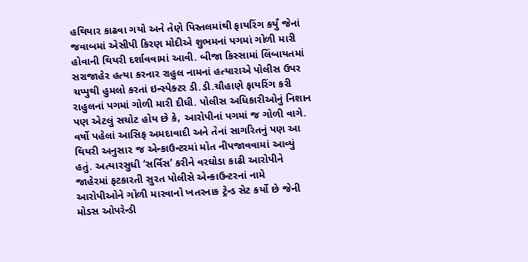હથિયાર કાઢવા ગયો અને તેણે પિસ્તલમાંથી ફાયરિંગ કર્યું જેનાં જવાબમાં એસીપી કિરણ મોદીએ શુભમનાં પગમાં ગોળી મારી હોવાની થિયરી દર્શાવવામાં આવી. બીજા કિસ્સામાં લિંબાયતમાં સરાજાહેર હત્યા કરનાર રાહુલ નામનાં હત્યારાએ પોલીસ ઉપર ચપ્પુથી હુમલો કરતાં ઇન્સ્પેક્ટર ડી.ડી.ચૌહાણે ફાયરિંગ કરી રાહુલનાં પગમાં ગોળી મારી દીધી. પોલીસ અધિકારીઓનું નિશાન પણ એટલું સચોટ હોય છે કે, આરોપીનાં પગમાં જ ગોળી વાગે. વર્ષો પહેલાં આસિફ અમદાવાદી અને તેનાં સાગરિતનું પણ આ થિયરી અનુસાર જ એન્કાઉન્ટરમાં મોત નીપજાવવામાં આવ્યું હતું. અત્યારસુધી ‘સર્વિસ’ કરીને વરઘોડા કાઢી આરોપીને જાહેરમાં ફટકારતી સુરત પોલીસે એન્કાઉન્ટરનાં નામે આરોપીઓને ગોળી મારવાનો ખતરનાક ટ્રેન્ડ સેટ કર્યો છે જેની મોડસ ઓપરેન્ડી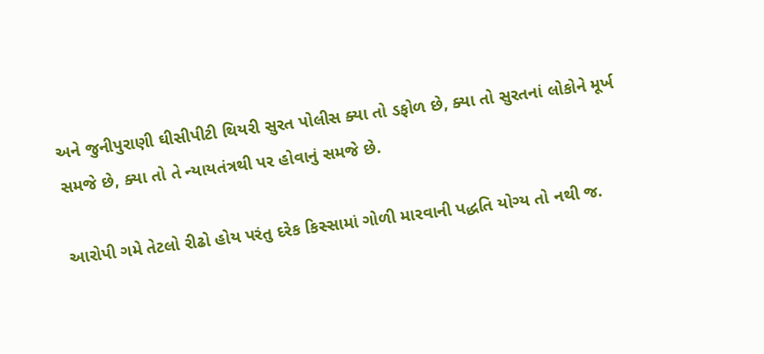અને જુનીપુરાણી ઘીસીપીટી થિયરી સુરત પોલીસ ક્યા તો ડફોળ છે, ક્યા તો સુરતનાં લોકોને મૂર્ખ સમજે છે, ક્યા તો તે ન્યાયતંત્રથી પર હોવાનું સમજે છે.

આરોપી ગમે તેટલો રીઢો હોય પરંતુ દરેક કિસ્સામાં ગોળી મારવાની પદ્ધતિ યોગ્ય તો નથી જ.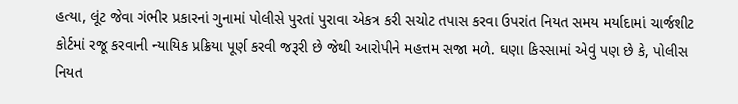હત્યા, લૂંટ જેવા ગંભીર પ્રકારનાં ગુનામાં પોલીસે પુરતાં પુરાવા એકત્ર કરી સચોટ તપાસ કરવા ઉપરાંત નિયત સમય મર્યાદામાં ચાર્જશીટ કોર્ટમાં રજૂ કરવાની ન્યાયિક પ્રક્રિયા પૂર્ણ કરવી જરૂરી છે જેથી આરોપીને મહત્તમ સજા મળે. ઘણા કિસ્સામાં એવું પણ છે કે, પોલીસ નિયત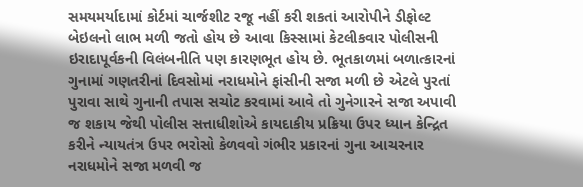સમયમર્યાદામાં કોર્ટમાં ચાર્જશીટ રજૂ નહીં કરી શકતાં આરોપીને ડીફોલ્ટ બેઇલનો લાભ મળી જતો હોય છે આવા કિસ્સામાં કેટલીકવાર પોલીસની ઇરાદાપૂર્વકની વિલંબનીતિ પણ કારણભૂત હોય છે. ભૂતકાળમાં બળાત્કારનાં ગુનામાં ગણતરીનાં દિવસોમાં નરાધમોને ફાંસીની સજા મળી છે એટલે પુરતાં પુરાવા સાથે ગુનાની તપાસ સચોટ કરવામાં આવે તો ગુનેગારને સજા અપાવી જ શકાય જેથી પોલીસ સત્તાધીશોએ કાયદાકીય પ્રક્રિયા ઉપર ધ્યાન કેન્દ્રિત કરીને ન્યાયતંત્ર ઉપર ભરોસો કેળવવો ગંભીર પ્રકારનાં ગુના આચરનાર નરાધમોને સજા મળવી જ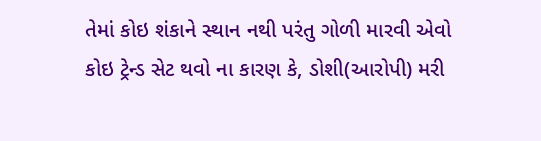તેમાં કોઇ શંકાને સ્થાન નથી પરંતુ ગોળી મારવી એવો કોઇ ટ્રેન્ડ સેટ થવો ના કારણ કે, ડોશી(આરોપી) મરી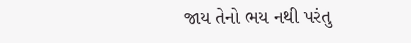જાય તેનો ભય નથી પરંતુ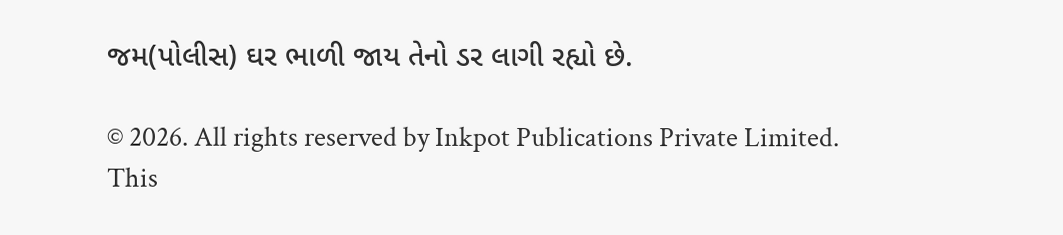જમ(પોલીસ) ઘર ભાળી જાય તેનો ડર લાગી રહ્યો છે.

© 2026. All rights reserved by Inkpot Publications Private Limited.
This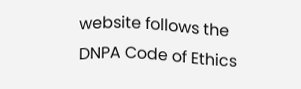website follows the DNPA Code of Ethics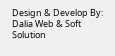Design & Develop By:
Dalia Web & Soft Solution